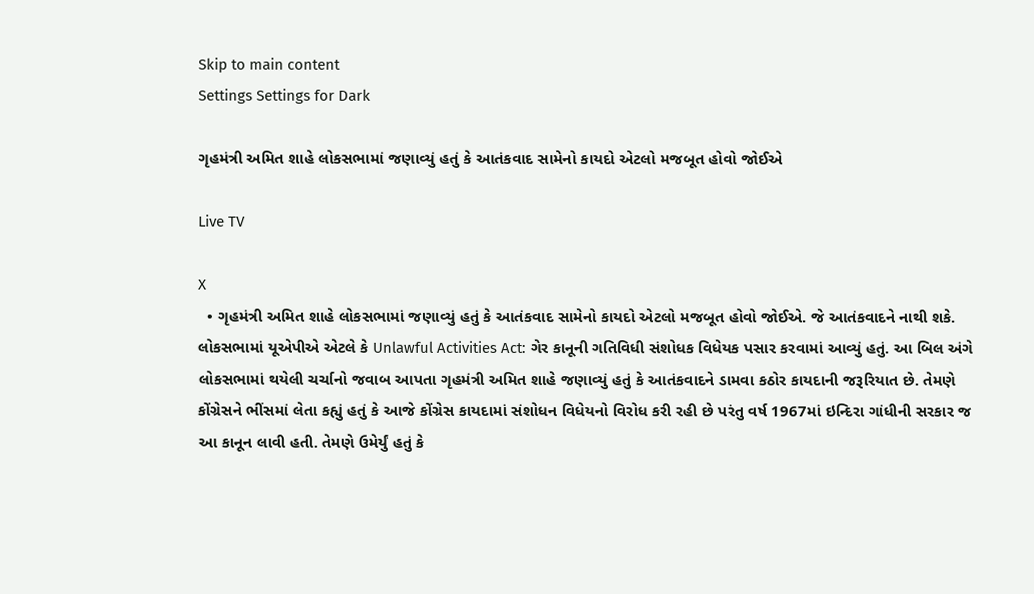Skip to main content
Settings Settings for Dark

ગૃહમંત્રી અમિત શાહે લોકસભામાં જણાવ્યું હતું કે આતંકવાદ સામેનો કાયદો એટલો મજબૂત હોવો જોઈએ

Live TV

X
  • ગૃહમંત્રી અમિત શાહે લોકસભામાં જણાવ્યું હતું કે આતંકવાદ સામેનો કાયદો એટલો મજબૂત હોવો જોઈએ. જે આતંકવાદને નાથી શકે. લોકસભામાં યૂએપીએ એટલે કે Unlawful Activities Act: ગેર કાનૂની ગતિવિધી સંશોધક વિધેયક પસાર કરવામાં આવ્યું હતું. આ બિલ અંગે લોકસભામાં થયેલી ચર્ચાનો જવાબ આપતા ગૃહમંત્રી અમિત શાહે જણાવ્યું હતું કે આતંકવાદને ડામવા કઠોર કાયદાની જરૂરિયાત છે. તેમણે કોંગ્રેસને ભીંસમાં લેતા કહ્યું હતું કે આજે કોંગ્રેસ કાયદામાં સંશોધન વિધેયનો વિરોધ કરી રહી છે પરંતુ વર્ષ 1967માં ઇન્દિરા ગાંધીની સરકાર જ આ કાનૂન લાવી હતી. તેમણે ઉમેર્યું હતું કે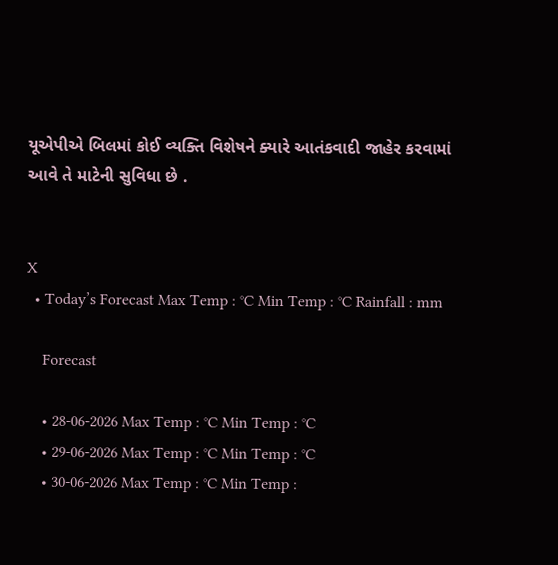યૂએપીએ બિલમાં કોઈ વ્યક્તિ વિશેષને ક્યારે આતંકવાદી જાહેર કરવામાં આવે તે માટેની સુવિધા છે .


X
  • Today’s Forecast Max Temp : °C Min Temp : °C Rainfall : mm

    Forecast

    • 28-06-2026 Max Temp : °C Min Temp : °C
    • 29-06-2026 Max Temp : °C Min Temp : °C
    • 30-06-2026 Max Temp : °C Min Temp :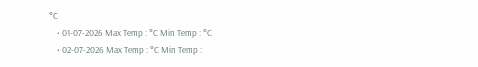°C
    • 01-07-2026 Max Temp : °C Min Temp : °C
    • 02-07-2026 Max Temp : °C Min Temp :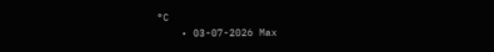°C
    • 03-07-2026 Max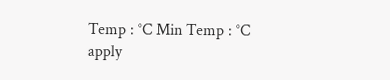Temp : °C Min Temp : °C
apply